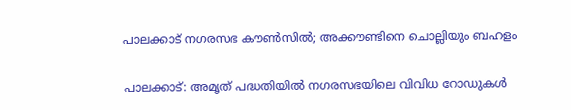പാലക്കാട് നഗരസഭ കൗൺസിൽ; അക്കൗണ്ടിനെ ചൊല്ലിയും ബഹളം

പാലക്കാട്: അമൃത് പദ്ധതിയിൽ നഗരസഭയിലെ വിവിധ റോഡുകൾ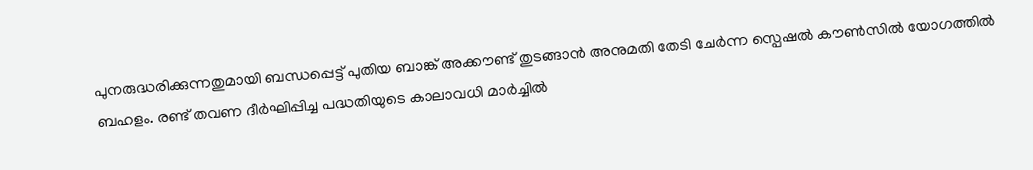പുനരുദ്ധരിക്കുന്നതുമായി ബന്ധപ്പെട്ട് പുതിയ ബാങ്ക് അക്കൗണ്ട് തുടങ്ങാൻ അനുമതി തേടി ചേർന്ന സ്പെഷൽ കൗൺസിൽ യോഗത്തിൽ ബഹളം. രണ്ട് തവണ ദീർഘിപ്പിച്ച പദ്ധതിയുടെ കാലാവധി മാർച്ചിൽ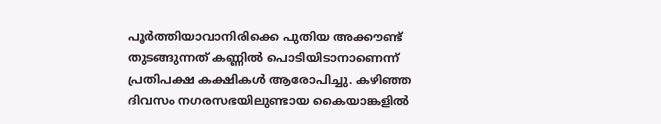പൂർത്തിയാവാനിരിക്കെ പുതിയ അക്കൗണ്ട് തുടങ്ങുന്നത് കണ്ണിൽ പൊടിയിടാനാണെന്ന് പ്രതിപക്ഷ കക്ഷികൾ ആരോപിച്ചു. കഴിഞ്ഞ ദിവസം നഗരസഭയിലുണ്ടായ കൈയാങ്കളിൽ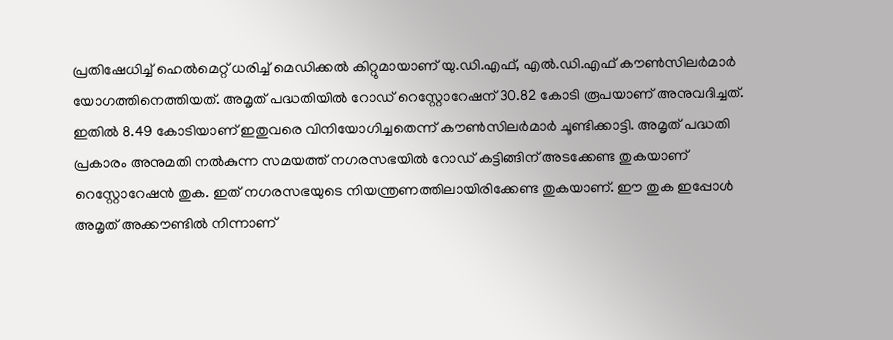പ്രതിഷേധിച്ച് ഹെൽമെറ്റ് ധരിച്ച് മെഡിക്കൽ കിറ്റുമായാണ് യു.ഡി.എഫ്, എൽ.ഡി.എഫ് കൗൺസിലർമാർ യോഗത്തിനെത്തിയത്. അമൃത് പദ്ധതിയിൽ റോഡ് റെസ്റ്റോറേഷന് 30.82 കോടി രൂപയാണ് അനുവദിച്ചത്. ഇതിൽ 8.49 കോടിയാണ് ഇതുവരെ വിനിയോഗിച്ചതെന്ന് കൗൺസിലർമാർ ചൂണ്ടിക്കാട്ടി. അമൃത് പദ്ധതി പ്രകാരം അനുമതി നൽകുന്ന സമയത്ത് നഗരസഭയിൽ റോഡ് കട്ടിങ്ങിന് അടക്കേണ്ട തുകയാണ് റെസ്റ്റോറേഷൻ തുക. ഇത് നഗരസഭയുടെ നിയന്ത്രണത്തിലായിരിക്കേണ്ട തുകയാണ്. ഈ തുക ഇപ്പോൾ അമൃത് അക്കൗണ്ടിൽ നിന്നാണ്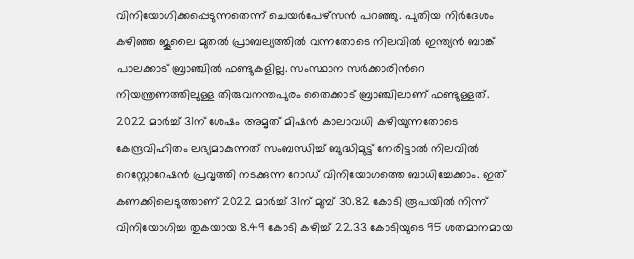വിനിയോഗിക്കപ്പെടുന്നതെന്ന് ചെയർപേഴ്സൻ പറഞ്ഞു. പുതിയ നിർദേശം കഴിഞ്ഞ ജൂലൈ മുതൽ പ്രാബല്യത്തിൽ വന്നതോടെ നിലവിൽ ഇന്ത്യൻ ബാങ്ക് പാലക്കാട് ബ്രാഞ്ചിൽ ഫണ്ടുകളില്ല. സംസ്ഥാന സർക്കാരിന്‍റെ നിയന്ത്രണത്തിലുള്ള തിരുവനന്തപുരം തൈക്കാട് ബ്രാഞ്ചിലാണ് ഫണ്ടുള്ളത്. 2022 മാർച്ച് 31ന് ശേഷം അമൃത് മിഷൻ കാലാവധി കഴിയുന്നതോടെ കേന്ദ്രവിഹിതം ലഭ്യമാകുന്നത് സംബന്ധിച്ച് ബുദ്ധിമുട്ട് നേരിട്ടാൽ നിലവിൽ റെസ്റ്റോറേഷൻ പ്രവൃത്തി നടക്കുന്ന റോഡ് വിനിയോഗത്തെ ബാധിച്ചേക്കാം. ഇത് കണക്കിലെടുത്താണ് 2022 മാർച്ച് 31ന് മുമ്പ് 30.82 കോടി രൂപയിൽ നിന്ന് വിനിയോഗിച്ച തുകയായ 8.49 കോടി കഴിച്ച് 22.33 കോടിയുടെ 95 ശതമാനമായ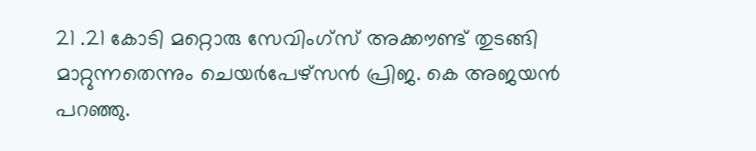21 .21 കോടി മറ്റൊരു സേവിംഗ്സ് അക്കൗണ്ട് തുടങ്ങി മാറ്റുന്നതെന്നും ചെയർപേഴ്സൻ പ്രിജ. കെ അജയൻ പറഞ്ഞു.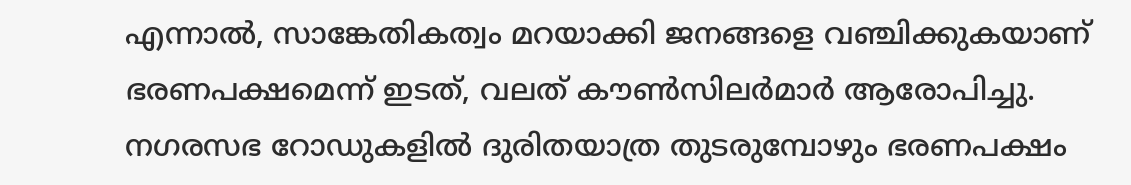എന്നാൽ, സാങ്കേതികത്വം മറയാക്കി ജനങ്ങളെ വഞ്ചിക്കുകയാണ് ഭരണപക്ഷമെന്ന് ഇടത്, വലത് കൗൺസിലർമാർ ആരോപിച്ചു. നഗരസഭ റോഡുകളിൽ ദുരിതയാത്ര തുടരുമ്പോഴും ഭരണപക്ഷം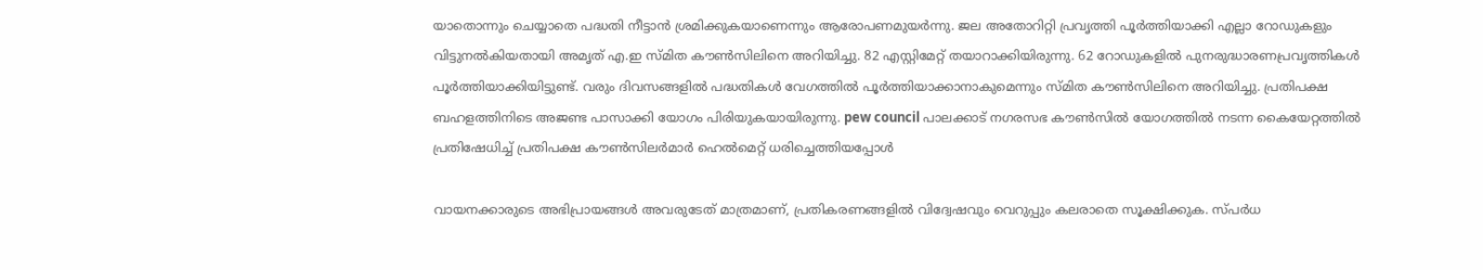യാതൊന്നും ചെയ്യാതെ പദ്ധതി നീട്ടാൻ ശ്രമിക്കുകയാണെന്നും ആരോപണമുയർന്നു. ജല അതോറിറ്റി പ്രവൃത്തി പൂർത്തിയാക്കി എല്ലാ റോഡുകളും വിട്ടുനൽകിയതായി അമൃത്‌ എ.ഇ സ്മിത കൗൺസിലിനെ അറിയിച്ചു. 82 എസ്റ്റിമേറ്റ്‌ തയാറാക്കിയിരുന്നു. 62 റോഡുകളിൽ പുനരുദ്ധാരണപ്രവൃത്തികൾ പൂർത്തിയാക്കിയിട്ടുണ്ട്‌. വരും ദിവസങ്ങളിൽ പദ്ധതികൾ വേഗത്തിൽ പൂർത്തിയാക്കാനാകുമെന്നും സ്മിത കൗൺസിലിനെ അറിയിച്ചു. പ്രതിപക്ഷ ബഹളത്തിനിടെ അജണ്ട പാസാക്കി യോഗം പിരിയുകയായിരുന്നു. pew council പാലക്കാട് നഗരസഭ കൗൺസിൽ യോഗത്തിൽ നടന്ന കൈയേറ്റത്തിൽ പ്രതിഷേധിച്ച് പ്രതിപക്ഷ കൗൺസിലർമാർ ഹെൽമെറ്റ് ധരിച്ചെത്തിയപ്പോൾ

വായനക്കാരുടെ അഭിപ്രായങ്ങള്‍ അവരുടേത് മാത്രമാണ്, പ്രതികരണങ്ങളിൽ വിദ്വേഷവും വെറുപ്പും കലരാതെ സൂക്ഷിക്കുക. സ്പർധ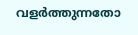വളർത്തുന്നതോ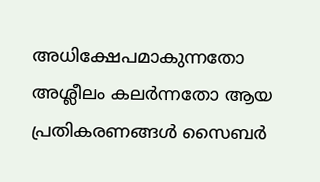അധിക്ഷേപമാകുന്നതോ അശ്ലീലം കലർന്നതോ ആയ പ്രതികരണങ്ങൾ സൈബർ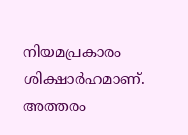നിയമപ്രകാരം ശിക്ഷാർഹമാണ്. അത്തരം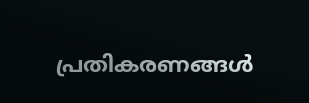പ്രതികരണങ്ങൾ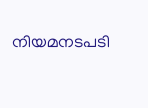നിയമനടപടി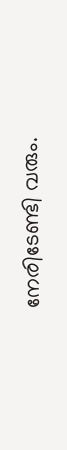നേരിടേണ്ടി വരും.